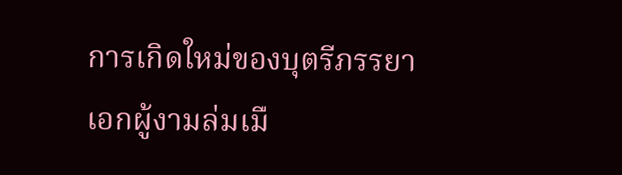การเกิดใหม่ของบุตรีภรรยาเอกผู้งามล่มเมื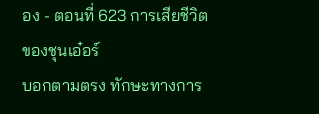อง - ตอนที่ 623 การเสียชีวิตของชุนเอ๋อร์
บอกตามตรง ทักษะทางการ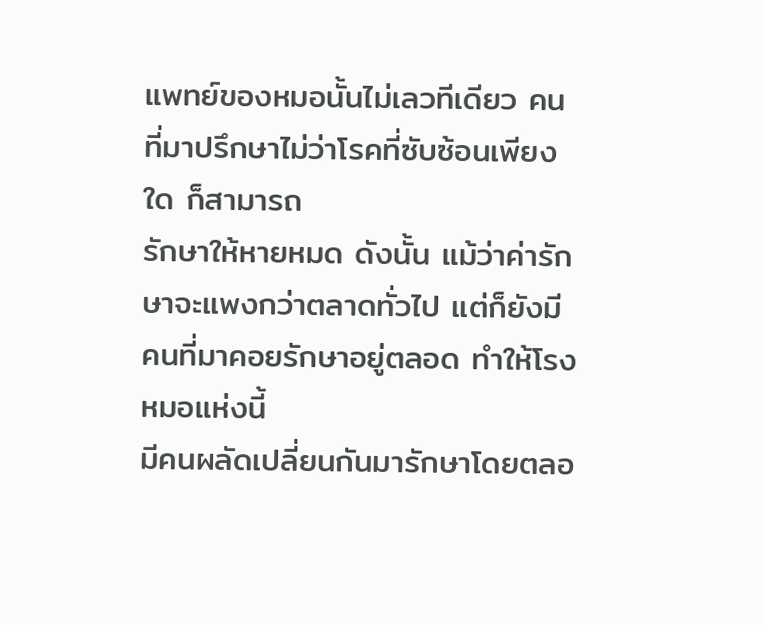แพทย์ของหมอนั้นไม่เลวทีเดียว คนที่มาปรึกษาไม่ว่าโรคที่ซับซ้อนเพียงใด ก็สามารถ
รักษาให้หายหมด ดังนั้น แม้ว่าค่ารักษาจะแพงกว่าตลาดทั่วไป แต่ก็ยังมีคนที่มาคอยรักษาอยู่ตลอด ทำให้โรงหมอแห่งนี้
มีคนผลัดเปลี่ยนกันมารักษาโดยตลอ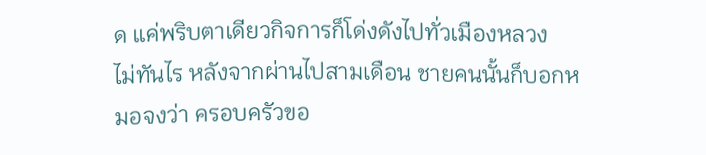ด แค่พริบตาเดียวกิจการก็โด่งดังไปทั่วเมืองหลวง
ไม่ทันไร หลังจากผ่านไปสามเดือน ชายคนนั้นก็บอกหมอจงว่า ครอบครัวขอ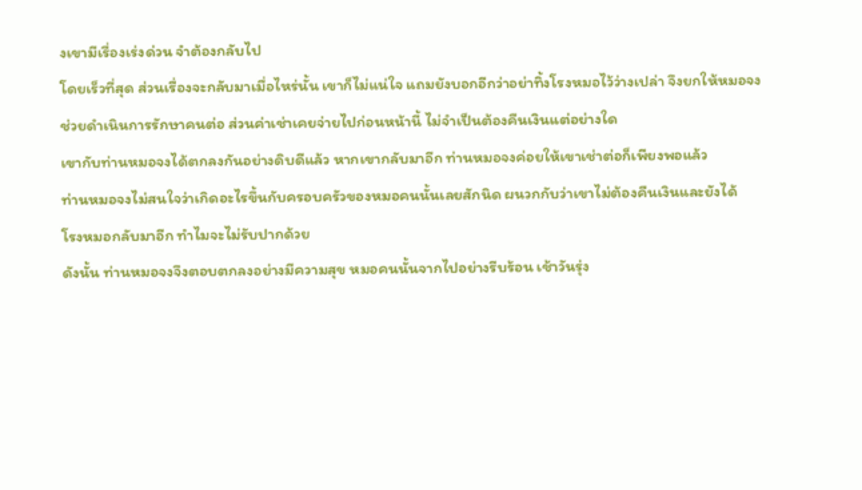งเขามีเรื่องเร่งด่วน จำต้องกลับไป
โดยเร็วที่สุด ส่วนเรื่องจะกลับมาเมื่อไหร่นั้น เขาก็ไม่แน่ใจ แถมยังบอกอีกว่าอย่าทิ้งโรงหมอไว้ว่างเปล่า จึงยกให้หมอจง
ช่วยดำเนินการรักษาคนต่อ ส่วนค่าเช่าเคยจ่ายไปก่อนหน้านี้ ไม่จำเป็นต้องคืนเงินแต่อย่างใด
เขากับท่านหมอจงได้ตกลงกันอย่างดิบดีแล้ว หากเขากลับมาอีก ท่านหมอจงค่อยให้เขาเช่าต่อก็เพียงพอแล้ว
ท่านหมอจงไม่สนใจว่าเกิดอะไรขึ้นกับครอบครัวของหมอคนนั้นเลยสักนิด ผนวกกับว่าเขาไม่ต้องคืนเงินและยังได้
โรงหมอกลับมาอีก ทำไมจะไม่รับปากด้วย
ดังนั้น ท่านหมอจงจึงตอบตกลงอย่างมีความสุข หมอคนนั้นจากไปอย่างรีบร้อน เช้าวันรุ่ง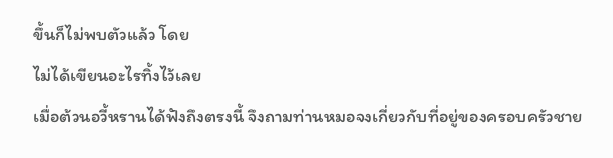ขึ้นก็ไม่พบตัวแล้ว โดย
ไม่ได้เขียนอะไรทิ้งไว้เลย
เมื่อต้วนอวี้หรานได้ฟังถึงตรงนี้ จึงถามท่านหมอจงเกี่ยวกับที่อยู่ของครอบครัวชาย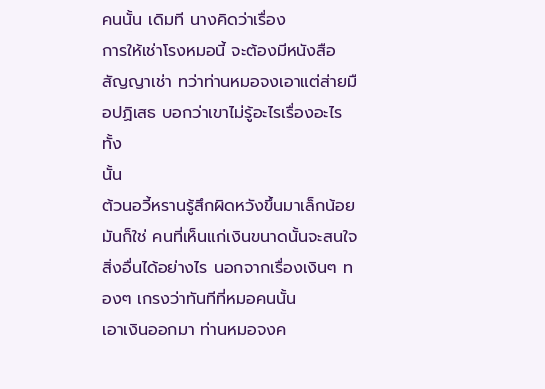คนนั้น เดิมที นางคิดว่าเรื่อง
การให้เช่าโรงหมอนี้ จะต้องมีหนังสือสัญญาเช่า ทว่าท่านหมอจงเอาแต่ส่ายมือปฏิเสธ บอกว่าเขาไม่รู้อะไรเรื่องอะไรทั้ง
นั้น
ต้วนอวี้หรานรู้สึกผิดหวังขึ้นมาเล็กน้อย
มันก็ใช่ คนที่เห็นแก่เงินขนาดนั้นจะสนใจสิ่งอื่นได้อย่างไร นอกจากเรื่องเงินๆ ทองๆ เกรงว่าทันทีที่หมอคนนั้น
เอาเงินออกมา ท่านหมอจงค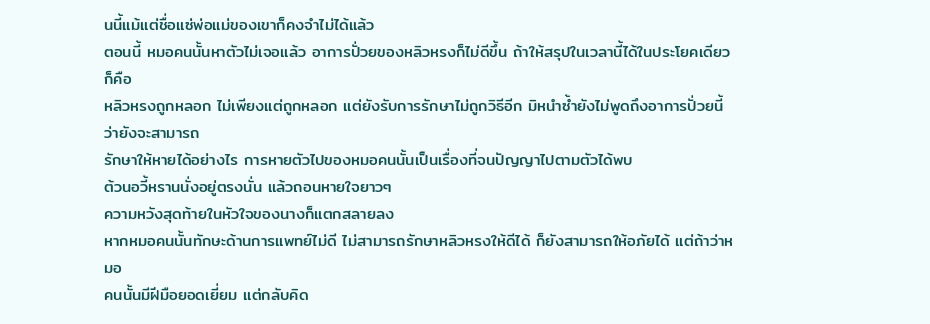นนี้แม้แต่ชื่อแซ่พ่อแม่ของเขาก็คงจำไม่ได้แล้ว
ตอนนี้ หมอคนนั้นหาตัวไม่เจอแล้ว อาการปั่วยของหลิวหรงก็ไม่ดีขึ้น ถ้าให้สรุปในเวลานี้ได้ในประโยคเดียวก็คือ
หลิวหรงถูกหลอก ไม่เพียงแต่ถูกหลอก แต่ยังรับการรักษาไม่ถูกวิธีอีก มิหนำซํ้ายังไม่พูดถึงอาการปั่วยนี้ ว่ายังจะสามารถ
รักษาให้หายได้อย่างไร การหายตัวไปของหมอคนนั้นเป็นเรื่องที่จนปัญญาไปตามตัวได้พบ
ต้วนอวี้หรานนั่งอยู่ตรงนั่น แล้วถอนหายใจยาวๆ
ความหวังสุดท้ายในหัวใจของนางก็แตกสลายลง
หากหมอคนนั้นทักษะด้านการแพทย์ไม่ดี ไม่สามารถรักษาหลิวหรงให้ดีได้ ก็ยังสามารถให้อภัยได้ แต่ถ้าว่าหมอ
คนนั้นมีฝีมือยอดเยี่ยม แต่กลับคิด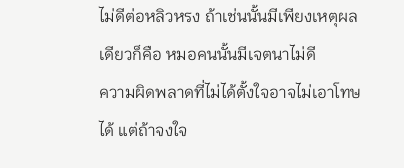ไม่ดีต่อหลิวหรง ถ้าเช่นนั้นมีเพียงเหตุผลเดียวก็คือ หมอคนนั้นมีเจตนาไม่ดี
ความผิดพลาดที่ไม่ได้ตั้งใจอาจไม่เอาโทษได้ แต่ถ้าจงใจ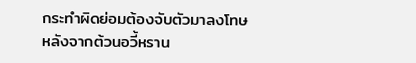กระทำผิดย่อมต้องจับตัวมาลงโทษ
หลังจากต้วนอวี้หราน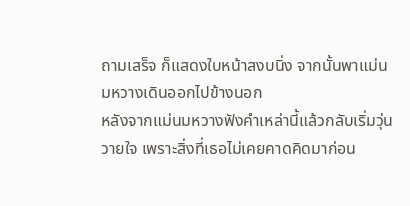ถามเสร็จ ก็แสดงใบหน้าสงบนิ่ง จากนั้นพาแม่นมหวางเดินออกไปข้างนอก
หลังจากแม่นมหวางฟังคำเหล่านี้แล้วกลับเริ่มวุ่นวายใจ เพราะสิ่งที่เธอไม่เคยคาดคิดมาก่อน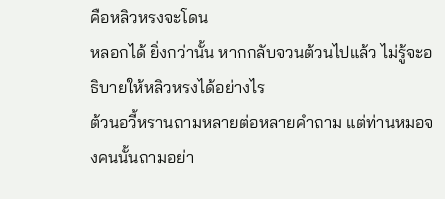คือหลิวหรงจะโดน
หลอกได้ ยิ่งกว่านั้น หากกลับจวนต้วนไปแล้ว ไม่รู้จะอธิบายให้หลิวหรงได้อย่างไร
ต้วนอวี้หรานถามหลายต่อหลายคำถาม แต่ท่านหมอจงคนนั้นถามอย่า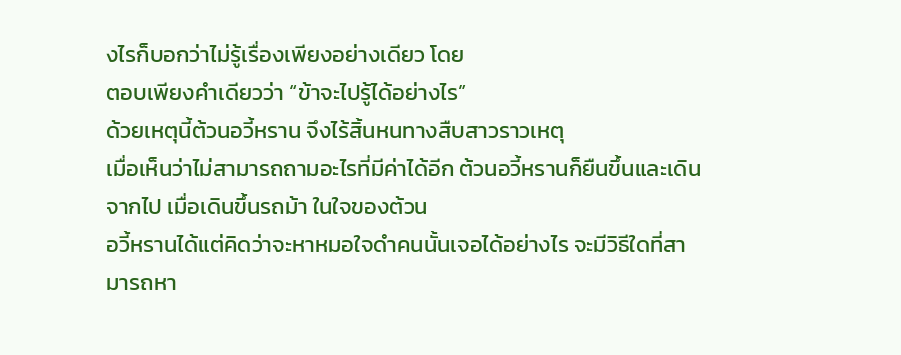งไรก็บอกว่าไม่รู้เรื่องเพียงอย่างเดียว โดย
ตอบเพียงคำเดียวว่า “ข้าจะไปรู้ได้อย่างไร”
ด้วยเหตุนี้ต้วนอวี้หราน จึงไร้สิ้นหนทางสืบสาวราวเหตุ
เมื่อเห็นว่าไม่สามารถถามอะไรที่มีค่าได้อีก ต้วนอวี้หรานก็ยืนขึ้นและเดินจากไป เมื่อเดินขึ้นรถม้า ในใจของต้วน
อวี้หรานได้แต่คิดว่าจะหาหมอใจดำคนนั้นเจอได้อย่างไร จะมีวิธีใดที่สามารถหา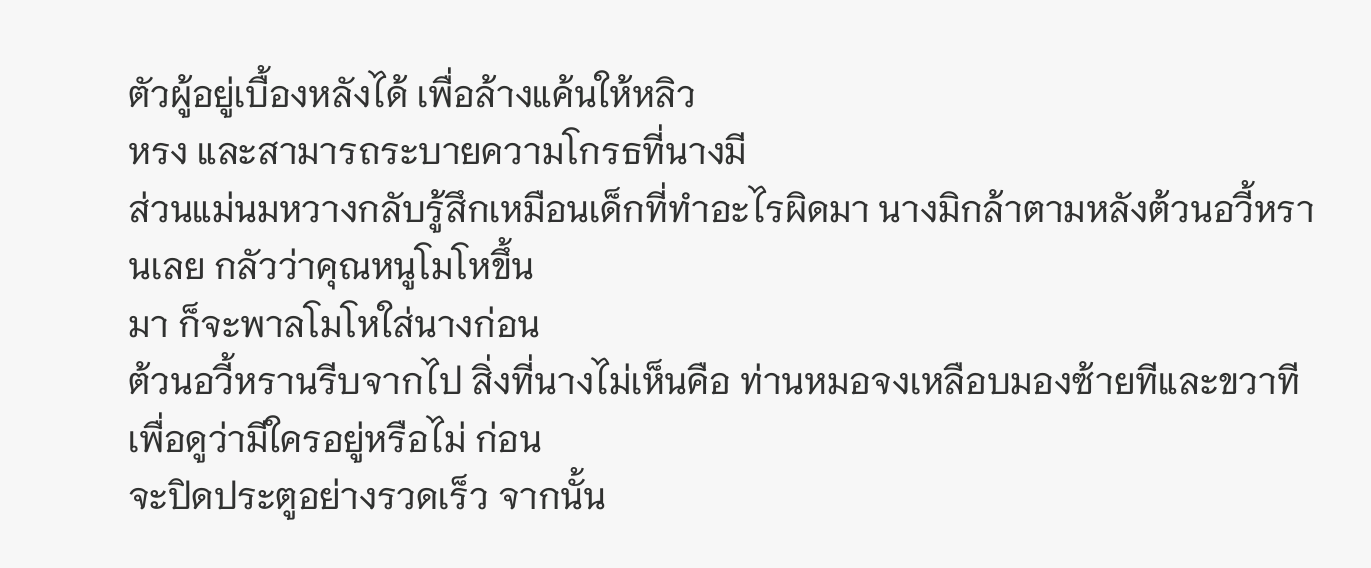ตัวผู้อยู่เบื้องหลังได้ เพื่อล้างแค้นให้หลิว
หรง และสามารถระบายความโกรธที่นางมี
ส่วนแม่นมหวางกลับรู้สึกเหมือนเด็กที่ทำอะไรผิดมา นางมิกล้าตามหลังต้วนอวี้หรานเลย กลัวว่าคุณหนูโมโหขึ้น
มา ก็จะพาลโมโหใส่นางก่อน
ต้วนอวี้หรานรีบจากไป สิ่งที่นางไม่เห็นคือ ท่านหมอจงเหลือบมองซ้ายทีและขวาทีเพื่อดูว่ามีใครอยู่หรือไม่ ก่อน
จะปิดประตูอย่างรวดเร็ว จากนั้น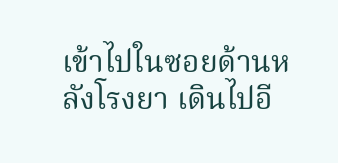เข้าไปในซอยด้านหลังโรงยา เดินไปอี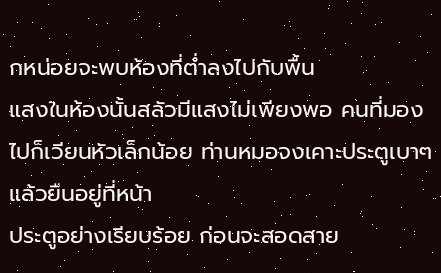กหน่อยจะพบห้องที่ตํ่าลงไปกับพื้น
แสงในห้องนั้นสลัวมีแสงไม่เพียงพอ คนที่มองไปก็เวียนหัวเล็กน้อย ท่านหมอจงเคาะประตูเบาๆ แล้วยืนอยู่ที่หน้า
ประตูอย่างเรียบร้อย ก่อนจะสอดสาย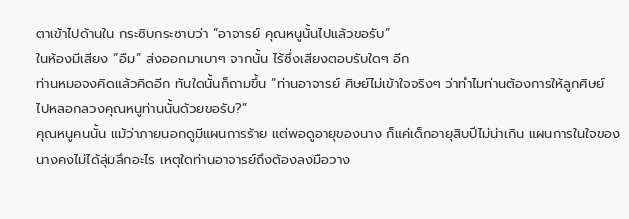ตาเข้าไปด้านใน กระซิบกระซาบว่า “อาจารย์ คุณหนูนั้นไปแล้วขอรับ”
ในห้องมีเสียง “อืม” ส่งออกมาเบาๆ จากนั้น ไร้ซึ่งเสียงตอบรับใดๆ อีก
ท่านหมอจงคิดแล้วคิดอีก ทันใดนั้นก็ถามขึ้น “ท่านอาจารย์ ศิษย์ไม่เข้าใจจริงๆ ว่าทำไมท่านต้องการให้ลูกศิษย์
ไปหลอกลวงคุณหนูท่านนั้นด้วยขอรับ?”
คุณหนูคนนั้น แม้ว่าภายนอกดูมีแผนการร้าย แต่พอดูอายุของนาง ก็แค่เด็กอายุสิบปีไม่น่าเกิน แผนการในใจของ
นางคงไม่ได้ลุ่มลึกอะไร เหตุใดท่านอาจารย์ถึงต้องลงมือวาง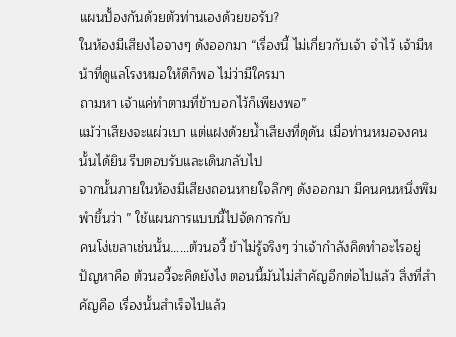แผนปั้องกันด้วยตัวท่านเองด้วยขอรับ?
ในห้องมีเสียงไอจางๆ ดังออกมา “เรื่องนี้ ไม่เกี่ยวกับเจ้า จำไว้ เจ้ามีหน้าที่ดูแลโรงหมอให้ดีก็พอ ไม่ว่ามีใครมา
ถามหา เจ้าแค่ทำตามที่ข้าบอกไว้ก็เพียงพอ”
แม้ว่าเสียงจะแผ่วเบา แต่แฝงด้วยนํ้าเสียงที่ดุดัน เมื่อท่านหมอจงคนนั้นได้ยิน รีบตอบรับและเดินกลับไป
จากนั้นภายในห้องมีเสียงถอนหายใจลึกๆ ดังออกมา มีคนคนหนึ่งพึมพำขึ้นว่า ” ใช้แผนการแบบนี้ไปจัดการกับ
คนโง่เขลาเช่นนั้น……ต้วนอวี้ ข้าไม่รู้จริงๆ ว่าเจ้ากำลังคิดทำอะไรอยู่
ปัญหาคือ ต้วนอวี้จะคิดยังไง ตอนนี้มันไม่สำคัญอีกต่อไปแล้ว สิ่งที่สำคัญคือ เรื่องนั้นสำเร็จไปแล้ว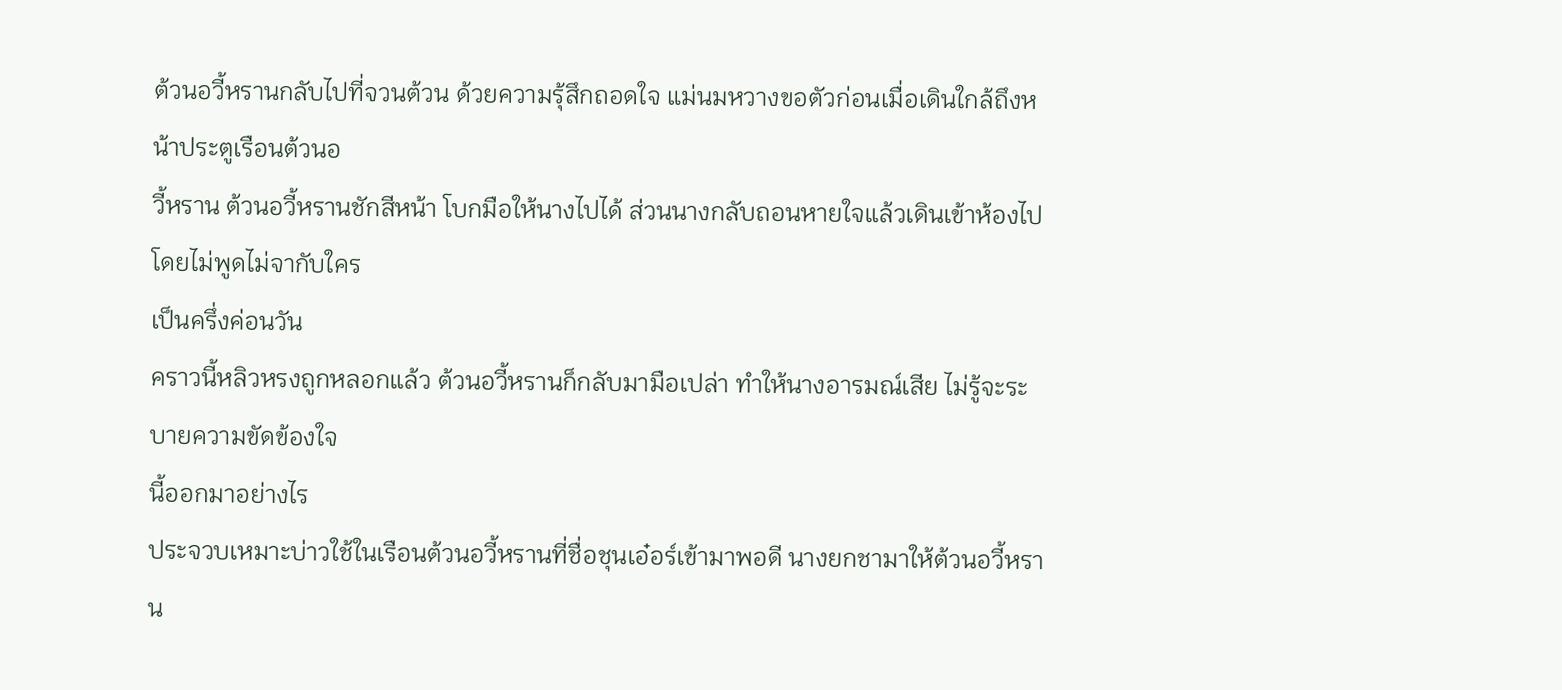ต้วนอวี้หรานกลับไปที่จวนต้วน ด้วยความรุ้สึกถอดใจ แม่นมหวางขอตัวก่อนเมื่อเดินใกล้ถึงหน้าประตูเรือนต้วนอ
วี้หราน ต้วนอวี้หรานชักสีหน้า โบกมือให้นางไปได้ ส่วนนางกลับถอนหายใจแล้วเดินเข้าห้องไป โดยไม่พูดไม่จากับใคร
เป็นครึ่งค่อนวัน
คราวนี้หลิวหรงถูกหลอกแล้ว ต้วนอวี้หรานก็กลับมามือเปล่า ทำให้นางอารมณ์เสีย ไม่รู้จะระบายความขัดข้องใจ
นี้ออกมาอย่างไร
ประจวบเหมาะบ่าวใช้ในเรือนต้วนอวี้หรานที่ชื่อชุนเอ๋อร์เข้ามาพอดี นางยกชามาให้ต้วนอวี้หราน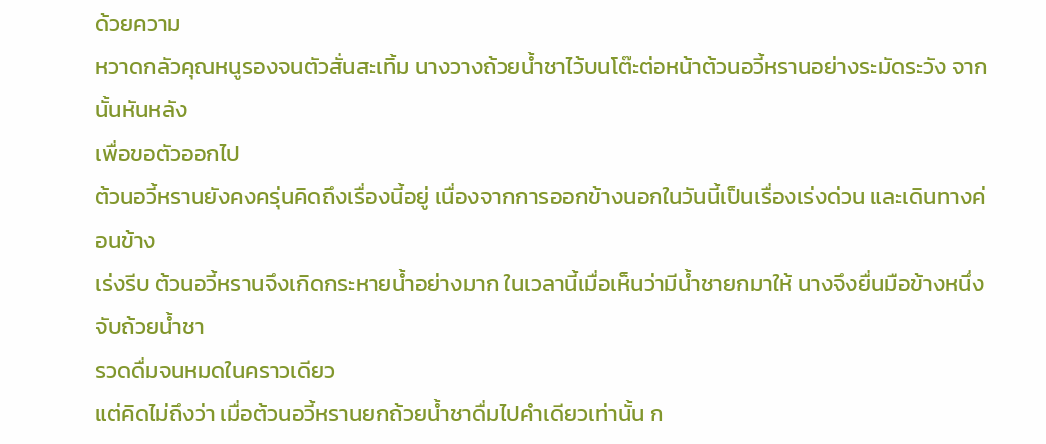ด้วยความ
หวาดกลัวคุณหนูรองจนตัวสั่นสะเทิ้ม นางวางถ้วยนํ้าชาไว้บนโต๊ะต่อหน้าต้วนอวี้หรานอย่างระมัดระวัง จากนั้นหันหลัง
เพื่อขอตัวออกไป
ต้วนอวี้หรานยังคงครุ่นคิดถึงเรื่องนี้อยู่ เนื่องจากการออกข้างนอกในวันนี้เป็นเรื่องเร่งด่วน และเดินทางค่อนข้าง
เร่งรีบ ต้วนอวี้หรานจึงเกิดกระหายนํ้าอย่างมาก ในเวลานี้เมื่อเห็นว่ามีนํ้าชายกมาให้ นางจึงยื่นมือข้างหนึ่งจับถ้วยนํ้าชา
รวดดื่มจนหมดในคราวเดียว
แต่คิดไม่ถึงว่า เมื่อต้วนอวี้หรานยกถ้วยนํ้าชาดื่มไปคำเดียวเท่านั้น ก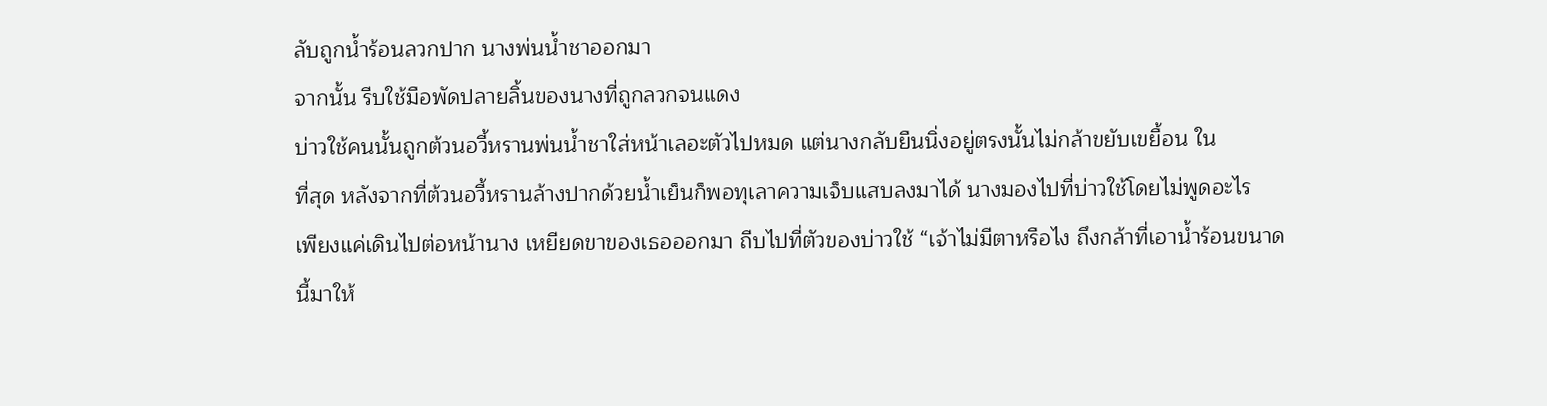ลับถูกนํ้าร้อนลวกปาก นางพ่นนํ้าชาออกมา
จากนั้น รีบใช้มือพัดปลายลิ้นของนางที่ถูกลวกจนแดง
บ่าวใช้คนนั้นถูกต้วนอวี้หรานพ่นนํ้าชาใส่หน้าเลอะตัวไปหมด แต่นางกลับยืนนิ่งอยู่ตรงนั้นไม่กล้าขยับเขยื้อน ใน
ที่สุด หลังจากที่ต้วนอวี้หรานล้างปากด้วยนํ้าเย็นก็พอทุเลาความเจ็บแสบลงมาได้ นางมองไปที่บ่าวใช้โดยไม่พูดอะไร
เพียงแค่เดินไปต่อหน้านาง เหยียดขาของเธอออกมา ถีบไปที่ตัวของบ่าวใช้ “เจ้าไม่มีตาหรือไง ถึงกล้าที่เอานํ้าร้อนขนาด
นี้มาให้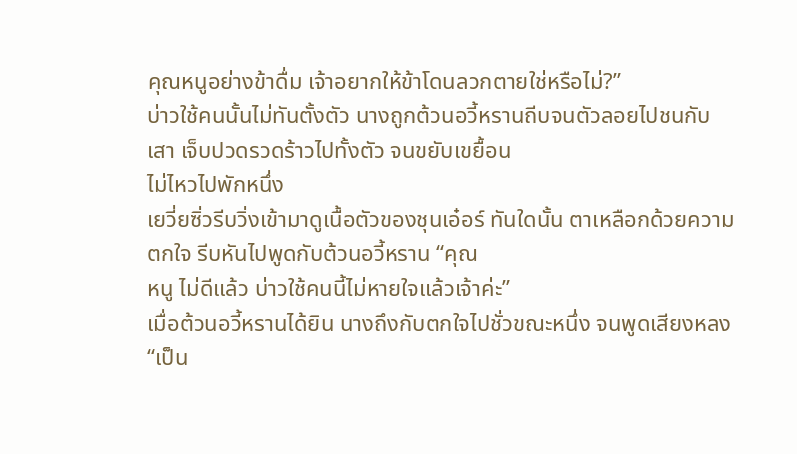คุณหนูอย่างข้าดื่ม เจ้าอยากให้ข้าโดนลวกตายใช่หรือไม่?”
บ่าวใช้คนนั้นไม่ทันตั้งตัว นางถูกต้วนอวี้หรานถีบจนตัวลอยไปชนกับเสา เจ็บปวดรวดร้าวไปทั้งตัว จนขยับเขยื้อน
ไม่ไหวไปพักหนึ่ง
เยวี่ยซิ่วรีบวิ่งเข้ามาดูเนื้อตัวของชุนเอ๋อร์ ทันใดนั้น ตาเหลือกด้วยความตกใจ รีบหันไปพูดกับต้วนอวี้หราน “คุณ
หนู ไม่ดีแล้ว บ่าวใช้คนนี้ไม่หายใจแล้วเจ้าค่ะ”
เมื่อต้วนอวี้หรานได้ยิน นางถึงกับตกใจไปชั่วขณะหนึ่ง จนพูดเสียงหลง “เป็น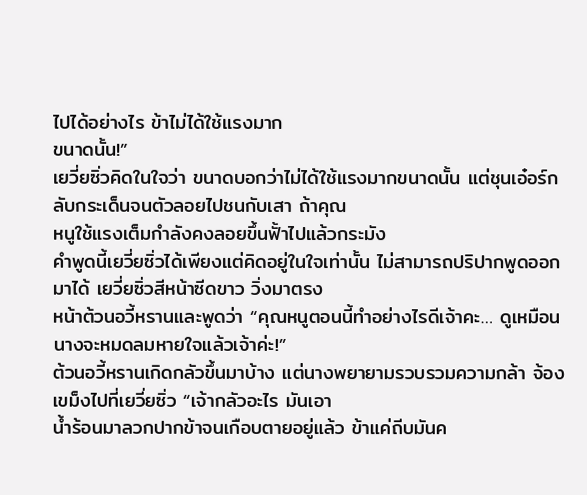ไปได้อย่างไร ข้าไม่ได้ใช้แรงมาก
ขนาดนั้น!”
เยวี่ยซิ่วคิดในใจว่า ขนาดบอกว่าไม่ได้ใช้แรงมากขนาดนั้น แต่ชุนเอ๋อร์กลับกระเด็นจนตัวลอยไปชนกับเสา ถ้าคุณ
หนูใช้แรงเต็มกำลังคงลอยขึ้นฟั้าไปแล้วกระมัง
คำพูดนี้เยวี่ยซิ่วได้เพียงแต่คิดอยู่ในใจเท่านั้น ไม่สามารถปริปากพูดออกมาได้ เยวี่ยซิ่วสีหน้าซีดขาว วิ่งมาตรง
หน้าต้วนอวี้หรานและพูดว่า “คุณหนูตอนนี้ทำอย่างไรดีเจ้าคะ… ดูเหมือนนางจะหมดลมหายใจแล้วเจ้าค่ะ!”
ต้วนอวี้หรานเกิดกลัวขึ้นมาบ้าง แต่นางพยายามรวบรวมความกล้า จ้องเขม็งไปที่เยวี่ยซิ่ว “เจ้ากลัวอะไร มันเอา
นํ้าร้อนมาลวกปากข้าจนเกือบตายอยู่แล้ว ข้าแค่ถีบมันค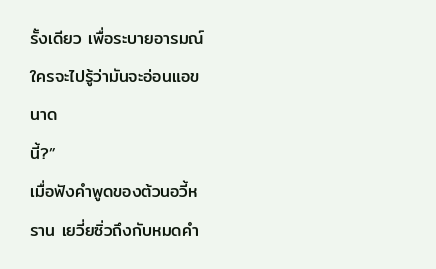รั้งเดียว เพื่อระบายอารมณ์ ใครจะไปรู้ว่ามันจะอ่อนแอขนาด
นี้?”
เมื่อฟังคำพูดของต้วนอวี้หราน เยวี่ยซิ่วถึงกับหมดคำ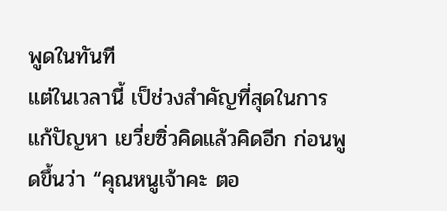พูดในทันที
แต่ในเวลานี้ เป็ช่วงสำคัญที่สุดในการแก้ปัญหา เยวี่ยซิ่วคิดแล้วคิดอีก ก่อนพูดขึ้นว่า “คุณหนูเจ้าคะ ตอ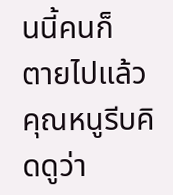นนี้คนก็
ตายไปแล้ว คุณหนูรีบคิดดูว่า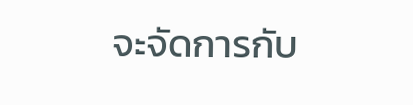จะจัดการกับ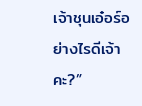เจ้าชุนเอ๋อร์อย่างไรดีเจ้าคะ?”